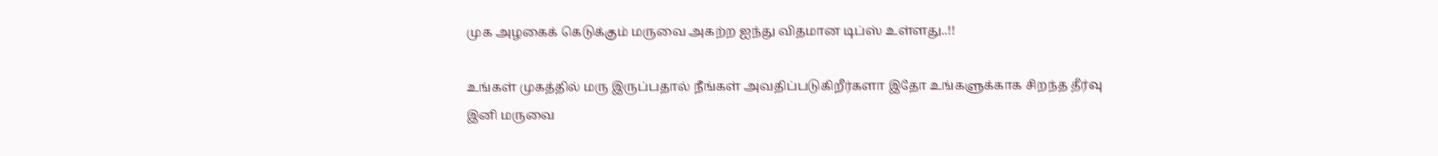முக அழகைக் கெடுக்கும் மருவை அகற்ற ஐந்து விதமான டிப்ஸ் உள்ளது..!!

உங்கள் முகத்தில் மரு இருப்பதால் நீங்கள் அவதிப்படுகிறீர்களா இதோ உங்களுக்காக சிறந்த தீர்வு இனி மருவை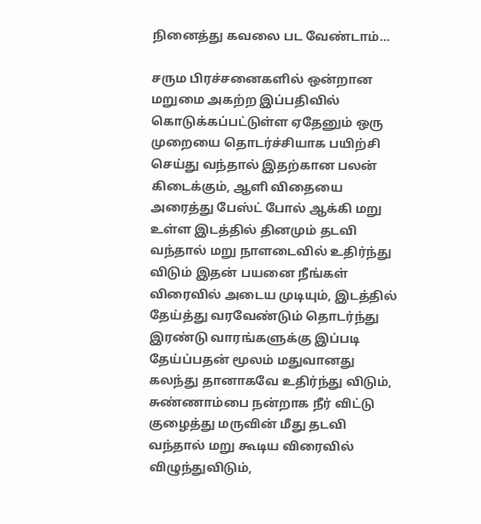நினைத்து கவலை பட வேண்டாம்…

சரும பிரச்சனைகளில் ஒன்றான மறுமை அகற்ற இப்பதிவில் கொடுக்கப்பட்டுள்ள ஏதேனும் ஒரு முறையை தொடர்ச்சியாக பயிற்சி செய்து வந்தால் இதற்கான பலன் கிடைக்கும், ஆளி விதையை அரைத்து பேஸ்ட் போல் ஆக்கி மறு உள்ள இடத்தில் தினமும் தடவி வந்தால் மறு நாளடைவில் உதிர்ந்து விடும் இதன் பயனை நீங்கள் விரைவில் அடைய முடியும், இடத்தில் தேய்த்து வரவேண்டும் தொடர்ந்து இரண்டு வாரங்களுக்கு இப்படி தேய்ப்பதன் மூலம் மதுவானது கலந்து தானாகவே உதிர்ந்து விடும், சுண்ணாம்பை நன்றாக நீர் விட்டு குழைத்து மருவின் மீது தடவி வந்தால் மறு கூடிய விரைவில் விழுந்துவிடும்,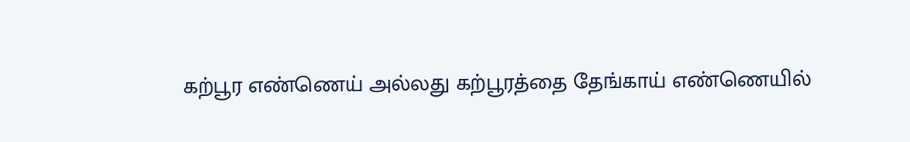கற்பூர எண்ணெய் அல்லது கற்பூரத்தை தேங்காய் எண்ணெயில்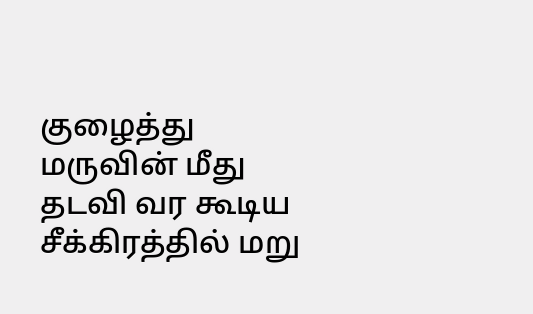குழைத்து மருவின் மீது தடவி வர கூடிய சீக்கிரத்தில் மறு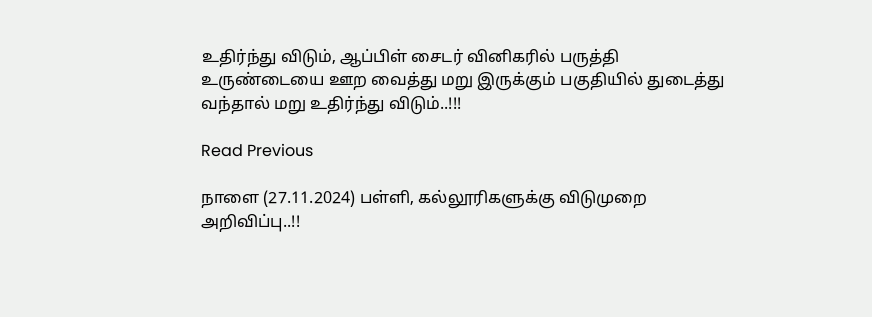உதிர்ந்து விடும், ஆப்பிள் சைடர் வினிகரில் பருத்தி உருண்டையை ஊற வைத்து மறு இருக்கும் பகுதியில் துடைத்து வந்தால் மறு உதிர்ந்து விடும்..!!!

Read Previous

நாளை (27.11.2024) பள்ளி, கல்லூரிகளுக்கு விடுமுறை அறிவிப்பு..!!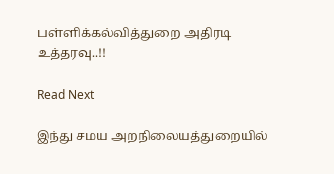பள்ளிக்கல்வித்துறை அதிரடி உத்தரவு..!!

Read Next

இந்து சமய அறநிலையத்துறையில்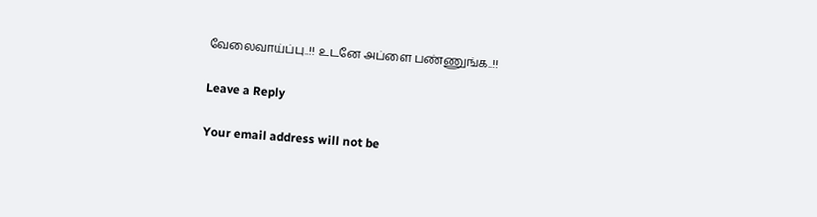வேலைவாய்ப்பு..!! உடனே அப்ளை பண்ணுங்க..!!

Leave a Reply

Your email address will not be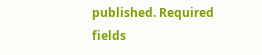published. Required fields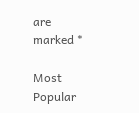are marked *

Most Popular